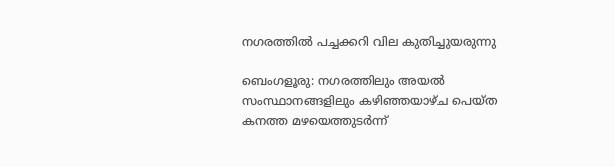നഗരത്തിൽ പച്ചക്കറി വില കുതിച്ചുയരുന്നു

ബെംഗളൂരു: നഗരത്തിലും അയൽ സംസ്ഥാനങ്ങളിലും കഴിഞ്ഞയാഴ്ച പെയ്ത കനത്ത മഴയെത്തുടർന്ന്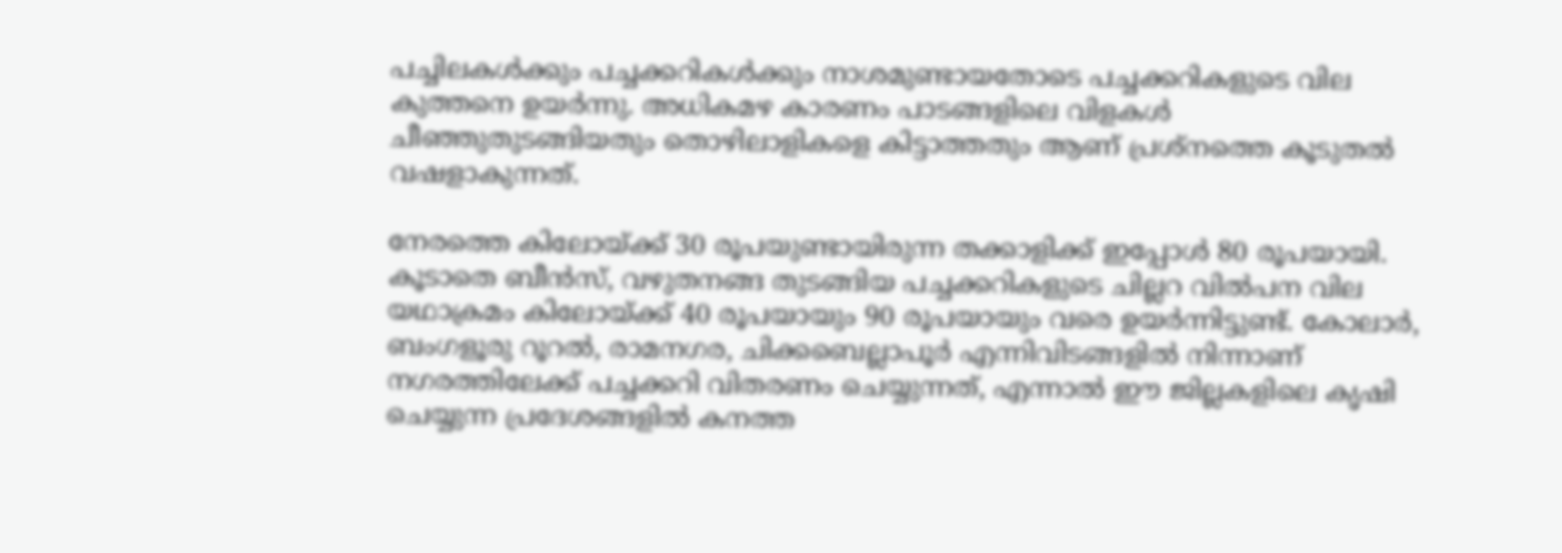പച്ചിലകൾക്കും പച്ചക്കറികൾക്കും നാശമുണ്ടായതോടെ പച്ചക്കറികളുടെ വില കുത്തനെ ഉയർന്നു. അധികമഴ കാരണം പാടങ്ങളിലെ വിളകൾ ചീഞ്ഞുതുടങ്ങിയതും തൊഴിലാളികളെ കിട്ടാത്തതും ആണ് പ്രശ്നത്തെ കൂടുതൽ വഷളാകുന്നത്.

നേരത്തെ കിലോയ്ക്ക് 30 രൂപയുണ്ടായിരുന്ന തക്കാളിക്ക് ഇപ്പോൾ 80 രൂപയായി. കൂടാതെ ബീൻസ്, വഴുതനങ്ങ തുടങ്ങിയ പച്ചക്കറികളുടെ ചില്ലറ വിൽപന വില യഥാക്രമം കിലോയ്ക്ക് 40 രൂപയായും 90 രൂപയായും വരെ ഉയർന്നിട്ടുണ്ട്. കോലാർ, ബംഗളൂരു റൂറൽ, രാമനഗര, ചിക്കബെല്ലാപൂർ എന്നിവിടങ്ങളിൽ നിന്നാണ് നഗരത്തിലേക്ക് പച്ചക്കറി വിതരണം ചെയ്യുന്നത്, എന്നാൽ ഈ ജില്ലകളിലെ കൃഷി ചെയ്യുന്ന പ്രദേശങ്ങളിൽ കനത്ത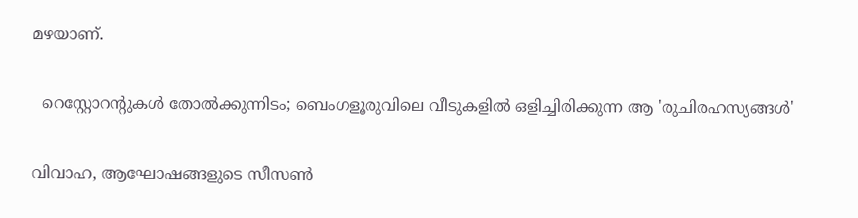മഴയാണ്.

  റെസ്റ്റോറന്റുകൾ തോൽക്കുന്നിടം; ബെംഗളൂരുവിലെ വീടുകളിൽ ഒളിച്ചിരിക്കുന്ന ആ 'രുചിരഹസ്യങ്ങൾ'

വിവാഹ, ആഘോഷങ്ങളുടെ സീസൺ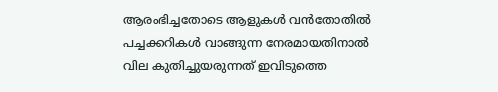ആരംഭിച്ചതോടെ ആളുകൾ വൻതോതിൽ പച്ചക്കറികൾ വാങ്ങുന്ന നേരമായതിനാൽ വില കുതിച്ചുയരുന്നത് ഇവിടുത്തെ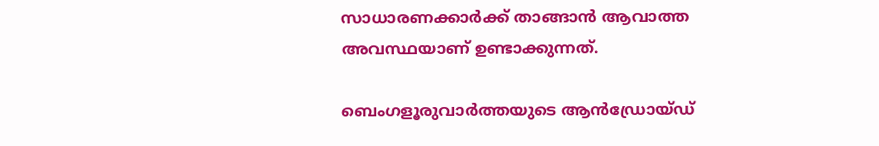സാധാരണക്കാർക്ക് താങ്ങാൻ ആവാത്ത അവസ്ഥയാണ് ഉണ്ടാക്കുന്നത്.

ബെംഗളൂരുവാർത്തയുടെ ആൻഡ്രോയ്ഡ്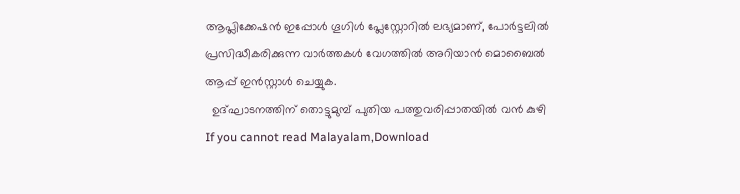ആപ്ലിക്കേഷൻ ഇപ്പോൾ ഗൂഗിൾ പ്ലേസ്റ്റോറിൽ ലഭ്യമാണ്, പോർട്ടലിൽ പ്രസിദ്ധീകരിക്കുന്ന വാർത്തകൾ വേഗത്തിൽ അറിയാൻ മൊബൈൽ ആപ്പ് ഇൻസ്റ്റാൾ ചെയ്യുക.
  ഉദ്ഘാടനത്തിന് തൊട്ടുമുമ്പ് പുതിയ പത്തുവരിപ്പാതയിൽ വൻ കുഴി
If you cannot read Malayalam,Download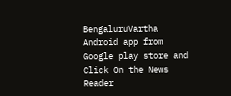BengaluruVartha Android app from Google play store and Click On the News Reader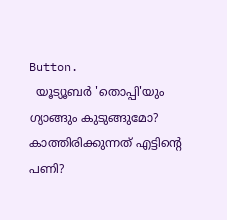Button.
  യൂട്യൂബർ 'തൊപ്പി'യും ഗ്യാങ്ങും കുടുങ്ങുമോ? കാത്തിരിക്കുന്നത് എട്ടിന്റെ പണി?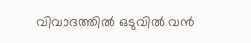വിവാദത്തിൽ ഒടുവിൽ വൻ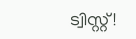ട്വിസ്റ്റ്!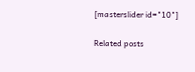[masterslider id="10"]

Related posts